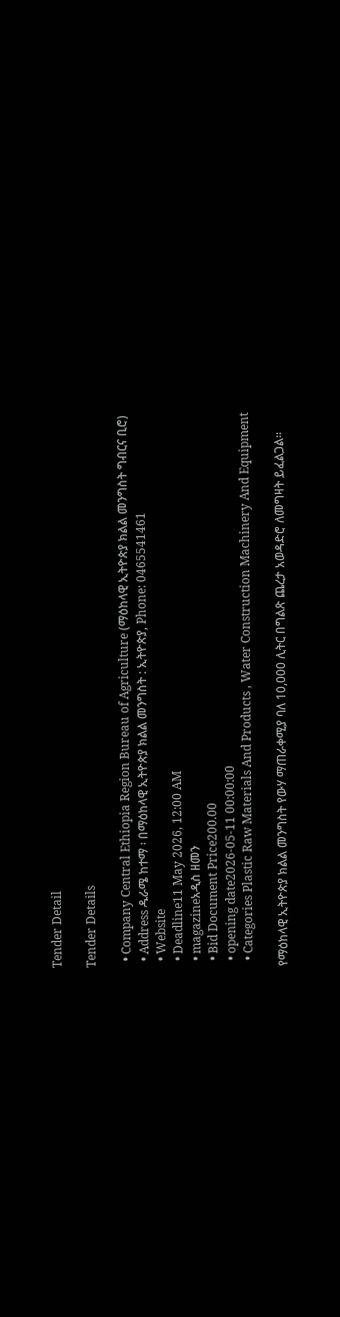Tender Detail

Tender Details

  • Company Central Ethiopia Region Bureau of Agriculture (ማዕከላዊ ኢትዮጵያ ክልል መንግስት ግብርና ቢሮ)
  • Address ዱራሜ ከተማ ፡ በማዕከላዊ ኢትዮጵያ ክልል መንግስት : ኢትዮጵያ, Phone: 0465541461
  • Website
  • Deadline11 May 2026, 12:00 AM
  • magazineአዲስ ዘመን
  • Bid Document Price200.00
  • opening date2026-05-11 00:00:00
  • Categories Plastic Raw Materials And Products , Water Construction Machinery And Equipment

የማዕከላዊ ኢትዮጵያ ክልል መንግስት የውሃ ማጠራቀሚያ ባለ 10,000 ሊትር በግልጽ ጨረታ አወዳድሮ ለመግዛት ይፈልጋል።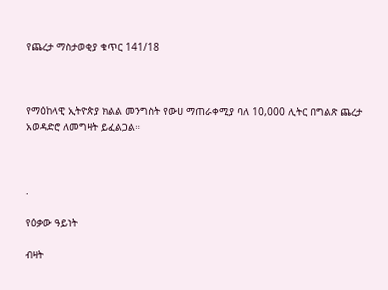የጨረታ ማስታወቂያ ቁጥር 141/18



የማዕከላዊ ኢትዮጵያ ክልል መንግስት የውሀ ማጠራቀሚያ ባለ 10,000 ሊትር በግልጽ ጨረታ አወዳድሮ ለመግዛት ይፈልጋል።



.

የዕቃው ዓይነት

ብዛት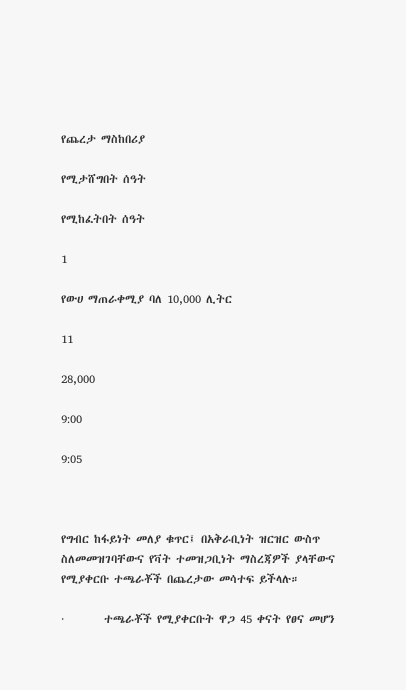የጨረታ ማስከበሪያ

የሚታሸግበት ሰዓት

የሚከፈትበት ሰዓት

1

የውሀ ማጠራቀሚያ ባለ 10,000 ሊትር

11

28,000

9:00

9:05



የግብር ከፋይነት መለያ ቁጥር፤ በአቅራቢነት ዝርዝር ውስጥ ስለመመዝገባቸውና የቫት ተመዝጋቢነት ማስረጃዎች ያላቸውና የሚያቀርቡ ተጫራቾች በጨረታው መሳተፍ ይችላሉ።

·        ተጫራቾች የሚያቀርቡት ዋጋ 45 ቀናት የፀና መሆን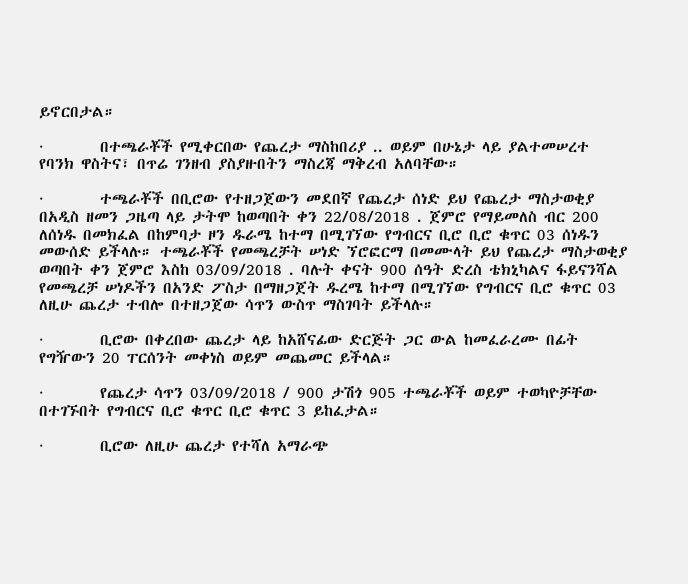ይኖርበታል።

·        በተጫራቾች የሚቀርበው የጨረታ ማስከበሪያ .. ወይም በሁኔታ ላይ ያልተመሠረተ የባንክ ዋስትና፣ በጥሬ ገንዘብ ያስያዙበትን ማስረጃ ማቅረብ አለባቸው።

·        ተጫራቾች በቢሮው የተዘጋጀውን መደበኛ የጨረታ ሰነድ ይህ የጨረታ ማስታወቂያ በአዲስ ዘመን ጋዜጣ ላይ ታትሞ ከወጣበት ቀን 22/08/2018 . ጀምሮ የማይመለስ ብር 200 ለሰነዱ በመክፈል በከምባታ ዞን ዱራሜ ከተማ በሚገኘው የግብርና ቢሮ ቢሮ ቁጥር 03 ሰነዱን መውሰድ ይችላሉ። ተጫራቾች የመጫረቻት ሠነድ ኘሮፎርማ በመሙላት ይህ የጨረታ ማስታወቂያ ወጣበት ቀን ጀምሮ እስከ 03/09/2018 . ባሉት ቀናት 900 ሰዓት ድረስ ቴክኒካልና ፋይናንሻል የመጫረቻ ሠነዶችን በአንድ ፖስታ በማዘጋጀት ዱረሜ ከተማ በሚገኘው የግብርና ቢሮ ቁጥር 03 ለዚሁ ጨረታ ተብሎ በተዘጋጀው ሳጥን ውስጥ ማስገባት ይችላሉ።

·        ቢሮው በቀረበው ጨረታ ላይ ከአሸናፊው ድርጅት ጋር ውል ከመፈራረሙ በፊት የግዥውን 20 ፐርሰንት መቀነስ ወይም መጨመር ይችላል።

·        የጨረታ ሳጥን 03/09/2018 / 900 ታሽጎ 905 ተጫራቾች ወይም ተወካዮቻቸው በተገኙበት የግብርና ቢሮ ቁጥር ቢሮ ቁጥር 3 ይከፈታል።

·        ቢሮው ለዚሁ ጨረታ የተሻለ አማራጭ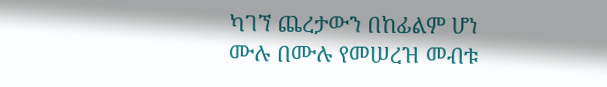ካገኘ ጨረታውን በከፊልም ሆነ ሙሉ በሙሉ የመሠረዝ መብቱ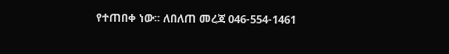የተጠበቀ ነው፡፡ ለበለጠ መረጃ 046-554-1461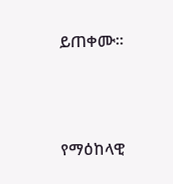ይጠቀሙ።



የማዕከላዊ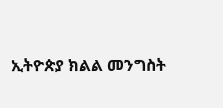ኢትዮጵያ ክልል መንግስት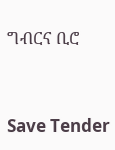ግብርና ቢሮ



Save Tender